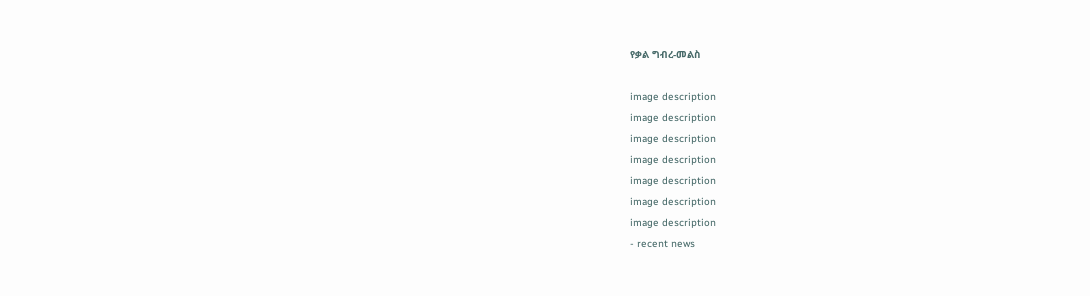የቃል ግብረ-መልስ

image description
image description
image description
image description
image description
image description
image description
- recent news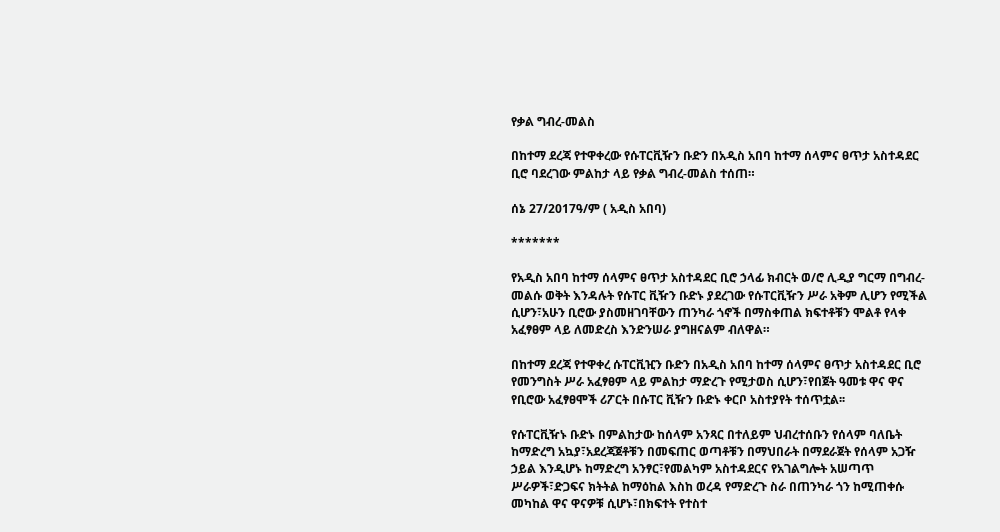የቃል ግብረ-መልስ

በከተማ ደረጃ የተዋቀረው የሱፐርቪዥን ቡድን በአዲስ አበባ ከተማ ሰላምና ፀጥታ አስተዳደር ቢሮ ባደረገው ምልከታ ላይ የቃል ግብረ-መልስ ተሰጠ።

ሰኔ 27/2017ዓ/ም ( አዲስ አበባ)

*******

የአዲስ አበባ ከተማ ሰላምና ፀጥታ አስተዳደር ቢሮ ኃላፊ ክብርት ወ/ሮ ሊዲያ ግርማ በግብረ-መልሱ ወቅት እንዳሉት የሱፐር ቪዥን ቡድኑ ያደረገው የሱፐርቪዥን ሥራ አቅም ሊሆን የሚችል ሲሆን፣አሁን ቢሮው ያስመዘገባቸውን ጠንካራ ጎኖች በማስቀጠል ክፍተቶቹን ሞልቶ የላቀ አፈፃፀም ላይ ለመድረስ እንድንሠራ ያግዘናልም ብለዋል።

በከተማ ደረጃ የተዋቀረ ሱፐርቪዢን ቡድን በአዲስ አበባ ከተማ ሰላምና ፀጥታ አስተዳደር ቢሮ የመንግስት ሥራ አፈፃፀም ላይ ምልከታ ማድረጉ የሚታወስ ሲሆን፣የበጀት ዓመቱ ዋና ዋና የቢሮው አፈፃፀሞች ሪፖርት በሱፐር ቪዥን ቡድኑ ቀርቦ አስተያየት ተሰጥቷል፡፡

የሱፐርቪዥኑ ቡድኑ በምልከታው ከሰላም አንጻር በተለይም ህብረተሰቡን የሰላም ባለቤት ከማድረግ አኳያ፣አደረጃጀቶቹን በመፍጠር ወጣቶቹን በማህበራት በማደራጀት የሰላም አጋዥ ኃይል እንዲሆኑ ከማድረግ አንፃር፣የመልካም አስተዳደርና የአገልግሎት አሠጣጥ ሥራዎች፣ድጋፍና ክትትል ከማዕከል እስከ ወረዳ የማድረጉ ስራ በጠንካራ ጎን ከሚጠቀሱ መካከል ዋና ዋናዎቹ ሲሆኑ፣በክፍተት የተስተ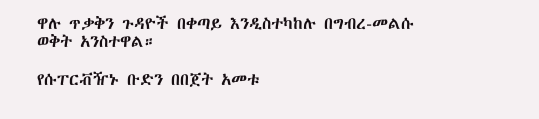ዋሉ ጥቃቅን ጉዳዮች በቀጣይ እንዲስተካከሉ በግብረ-መልሱ ወቅት አንስተዋል።

የሱፐርቭዥኑ ቡድን በበጀት አመቱ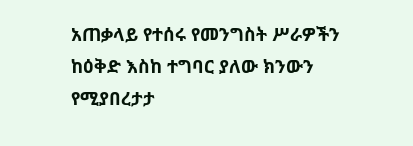አጠቃላይ የተሰሩ የመንግስት ሥራዎችን ከዕቅድ እስከ ተግባር ያለው ክንውን የሚያበረታታ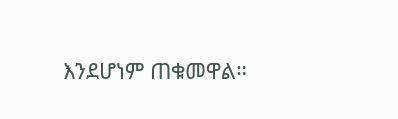እንደሆነም ጠቁመዋል።